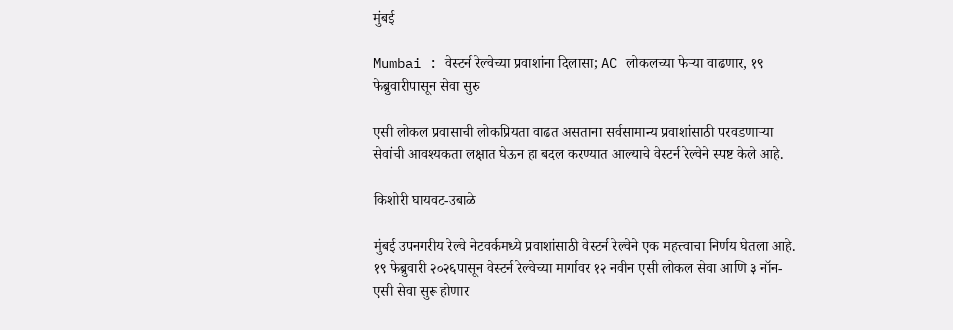मुंबई

Mumbai : वेस्टर्न रेल्वेच्या प्रवाशांना दिलासा; AC लोकलच्या फेऱ्या वाढणार, १९ फेब्रुवारीपासून सेवा सुरु

एसी लोकल प्रवासाची लोकप्रियता वाढत असताना सर्वसामान्य प्रवाशांसाठी परवडणाऱ्या सेवांची आवश्यकता लक्षात घेऊन हा बदल करण्यात आल्याचे वेस्टर्न रेल्वेने स्पष्ट केले आहे.

किशोरी घायवट-उबाळे

मुंबई उपनगरीय रेल्वे नेटवर्कमध्ये प्रवाशांसाठी वेस्टर्न रेल्वेने एक महत्त्वाचा निर्णय घेतला आहे. १९ फेब्रुवारी २०२६पासून वेस्टर्न रेल्वेच्या मार्गावर १२ नवीन एसी लोकल सेवा आणि ३ नॉन-एसी सेवा सुरू होणार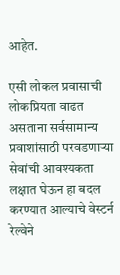आहेत.

एसी लोकल प्रवासाची लोकप्रियता वाढत असताना सर्वसामान्य प्रवाशांसाठी परवडणाऱ्या सेवांची आवश्यकता लक्षात घेऊन हा बदल करण्यात आल्याचे वेस्टर्न रेल्वेने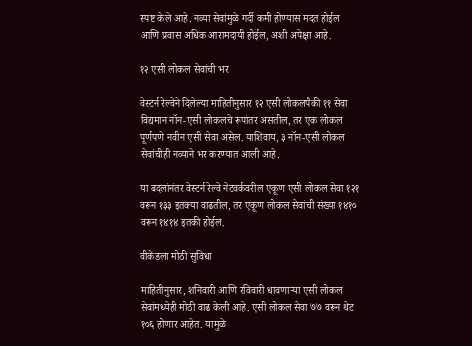स्पष्ट केले आहे. नव्या सेवांमुळे गर्दी कमी होण्यास मदत होईल आणि प्रवास अधिक आरामदायी होईल, अशी अपेक्षा आहे.

१२ एसी लोकल सेवांची भर

वेस्टर्न रेल्वेने दिलेल्या माहितीनुसार १२ एसी लोकलपैकी ११ सेवा विद्यमान नॉन-एसी लोकलचे रूपांतर असतील, तर एक लोकल पूर्णपणे नवीन एसी सेवा असेल. याशिवाय, ३ नॉन-एसी लोकल सेवांचीही नव्याने भर करण्यात आली आहे.

या बदलांनंतर वेस्टर्न रेल्वे नेटवर्कवरील एकूण एसी लोकल सेवा १२१ वरून १३३ इतक्या वाढतील, तर एकूण लोकल सेवांची संख्या १४१० वरून १४१४ इतकी होईल.

वीकेंडला मोठी सुविधा

माहितीनुसार, शनिवारी आणि रविवारी धावणाऱ्या एसी लोकल सेवांमध्येही मोठी वाढ केली आहे. एसी लोकल सेवा ७७ वरून थेट १०६ होणार आहेत. यामुळे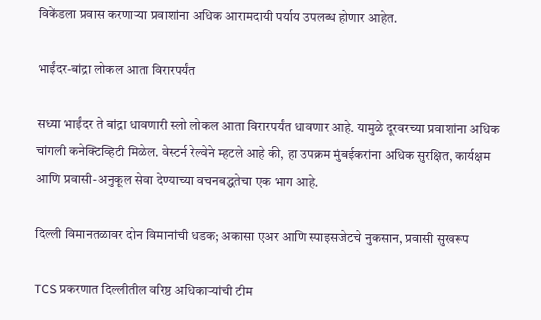विकेंडला प्रवास करणाऱ्या प्रवाशांना अधिक आरामदायी पर्याय उपलब्ध होणार आहेत.

भाईंदर-बांद्रा लोकल आता विरारपर्यंत

सध्या भाईंदर ते बांद्रा धावणारी स्लो लोकल आता विरारपर्यंत धावणार आहे. यामुळे दूरवरच्या प्रवाशांना अधिक चांगली कनेक्टिव्हिटी मिळेल. वेस्टर्न रेल्वेने म्हटले आहे की, हा उपक्रम मुंबईकरांना अधिक सुरक्षित, कार्यक्षम आणि प्रवासी-अनुकूल सेवा देण्याच्या वचनबद्धतेचा एक भाग आहे.

दिल्ली विमानतळावर दोन विमानांची धडक; अकासा एअर आणि स्पाइसजेटचे नुकसान, प्रवासी सुखरूप

TCS प्रकरणात दिल्लीतील वरिष्ठ अधिकाऱ्यांची टीम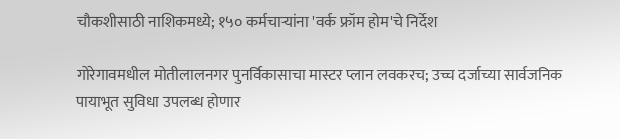चौकशीसाठी नाशिकमध्ये; १५० कर्मचाऱ्यांना 'वर्क फ्रॉम होम'चे निर्देश

गोरेगावमधील मोतीलालनगर पुनर्विकासाचा मास्टर प्लान लवकरच; उच्च दर्जाच्या सार्वजनिक पायाभूत सुविधा उपलब्ध होणार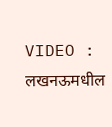VIDEO : लखनऊमधील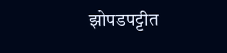झोपडपट्टीत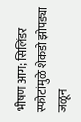भीषण आग; सिलिंडर स्फोटांमुळे शेकडो झोपड्या जळून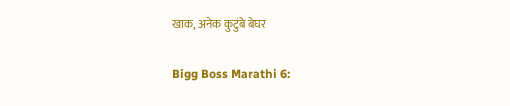खाक, अनेक कुटुंबे बेघर

Bigg Boss Marathi 6: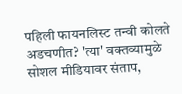पहिली फायनलिस्ट तन्वी कोलते अडचणीत? 'त्या' वक्तव्यामुळे सोशल मीडियावर संताप,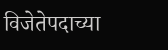विजेतेपदाच्या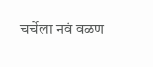चर्चेला नवं वळण